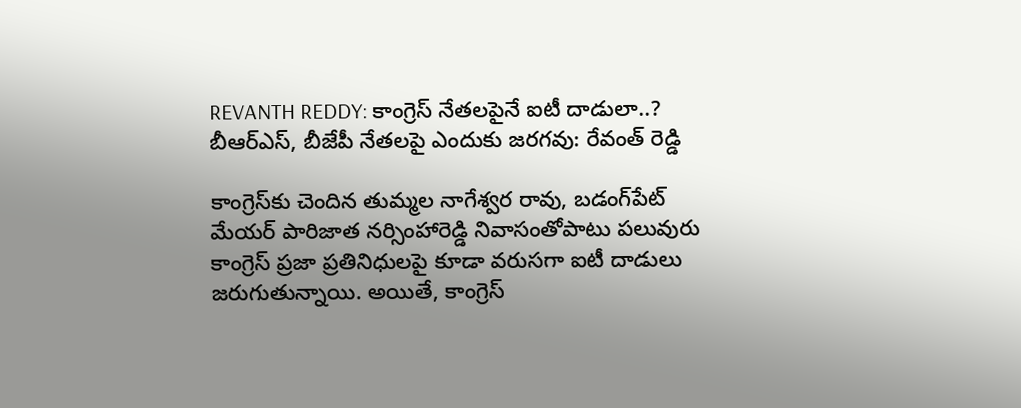REVANTH REDDY: కాంగ్రెస్ నేతలపైనే ఐటీ దాడులా..? బీఆర్ఎస్, బీజేపీ నేతలపై ఎందుకు జరగవు: రేవంత్ రెడ్డి

కాంగ్రెస్‌కు చెందిన తుమ్మల నాగేశ్వర రావు, బడంగ్‌పేట్ మేయర్ పారిజాత నర్సింహారెడ్డి నివాసంతోపాటు పలువురు కాంగ్రెస్ ప్రజా ప్రతినిధులపై కూడా వరుసగా ఐటీ దాడులు జరుగుతున్నాయి. అయితే, కాంగ్రెస్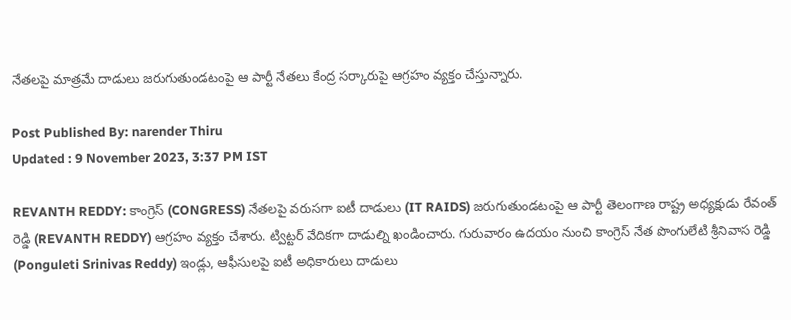నేతలపై మాత్రమే దాడులు జరుగుతుండటంపై ఆ పార్టీ నేతలు కేంద్ర సర్కారుపై ఆగ్రహం వ్యక్తం చేస్తున్నారు.

Post Published By: narender Thiru
Updated : 9 November 2023, 3:37 PM IST

REVANTH REDDY: కాంగ్రెస్ (CONGRESS) నేతలపై వరుసగా ఐటీ దాడులు (IT RAIDS) జరుగుతుండటంపై ఆ పార్టీ తెలంగాణ రాష్ట్ర అధ్యక్షుడు రేవంత్ రెడ్డి (REVANTH REDDY) ఆగ్రహం వ్యక్తం చేశారు. ట్విట్టర్ వేదికగా దాడుల్ని ఖండించారు. గురువారం ఉదయం నుంచి కాంగ్రెస్ నేత పొంగులేటి శ్రీనివాస రెడ్డి (Ponguleti Srinivas Reddy) ఇండ్లు, ఆఫీసులపై ఐటీ అధికారులు దాడులు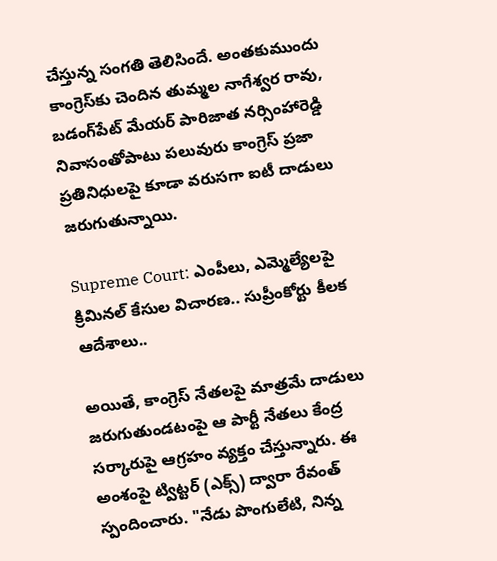చేస్తున్న సంగతి తెలిసిందే. అంతకుముందు కాంగ్రెస్‌కు చెందిన తుమ్మల నాగేశ్వర రావు, బడంగ్‌పేట్ మేయర్ పారిజాత నర్సింహారెడ్డి నివాసంతోపాటు పలువురు కాంగ్రెస్ ప్రజా ప్రతినిధులపై కూడా వరుసగా ఐటీ దాడులు జరుగుతున్నాయి.

Supreme Court: ఎంపీలు, ఎమ్మెల్యేలపై క్రిమినల్ కేసుల విచారణ.. సుప్రీంకోర్టు కీలక ఆదేశాలు..

అయితే, కాంగ్రెస్ నేతలపై మాత్రమే దాడులు జరుగుతుండటంపై ఆ పార్టీ నేతలు కేంద్ర సర్కారుపై ఆగ్రహం వ్యక్తం చేస్తున్నారు. ఈ అంశంపై ట్విట్టర్ (ఎక్స్) ద్వారా రేవంత్ స్పందించారు. "నేడు పొంగులేటి, నిన్న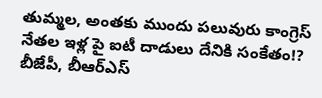తుమ్మల, అంతకు ముందు పలువురు కాంగ్రెస్ నేతల ఇళ్ల పై ఐటీ దాడులు దేనికి సంకేతం!? బీజేపీ, బీఆర్ఎస్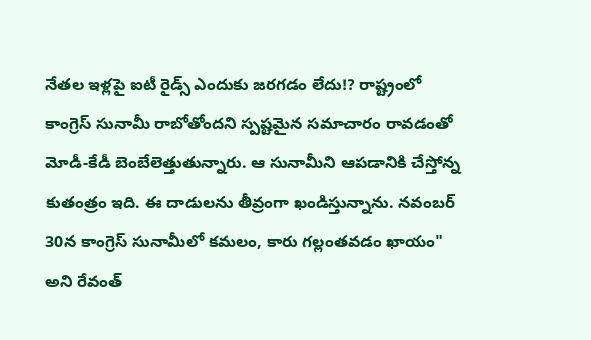నేతల ఇళ్లపై ఐటీ రైడ్స్ ఎందుకు జరగడం లేదు!? రాష్ట్రంలో కాంగ్రెస్ సునామీ రాబోతోందని స్పష్టమైన సమాచారం రావడంతో మోడీ-కేడీ బెంబేలెత్తుతున్నారు. ఆ సునామీని ఆపడానికి చేస్తోన్న కుతంత్రం ఇది. ఈ దాడులను తీవ్రంగా ఖండిస్తున్నాను. నవంబర్ 30న కాంగ్రెస్ సునామీలో కమలం, కారు గల్లంతవడం ఖాయం" అని రేవంత్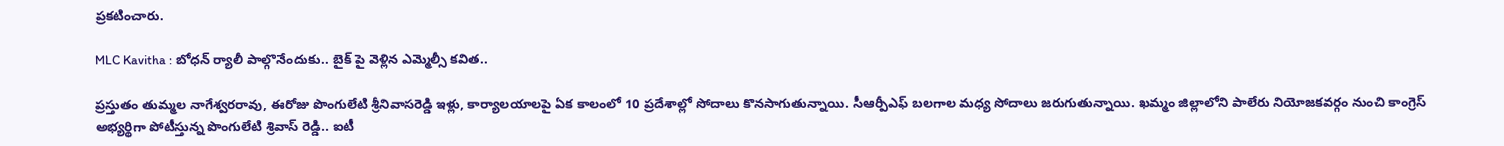ప్రకటించారు.

MLC Kavitha : బోధన్ ర్యాలీ పాల్గొనేందుకు.. బైక్ పై వెళ్లిన ఎమ్మెల్సీ కవిత..

ప్రస్తుతం తుమ్మల నాగేశ్వరరావు, ఈరోజు పొంగులేటి శ్రీనివాసరెడ్డి ఇళ్లు, కార్యాలయాలపై ఏక కాలంలో 10 ప్రదేశాల్లో సోదాలు కొనసాగుతున్నాయి. సీఆర్పీఎఫ్ బలగాల మధ్య సోదాలు జరుగుతున్నాయి. ఖమ్మం జిల్లాలోని పాలేరు నియోజకవర్గం నుంచి కాంగ్రెస్‌ అభ్యర్థిగా పోటీస్తున్న పొంగులేటి శ్రివాస్‌ రెడ్డి.. ఐటీ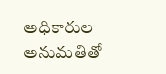అధికారుల అనుమతితో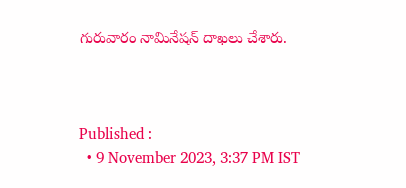గురువారం నామినేషన్‌ దాఖలు చేశారు.



Published :
  • 9 November 2023, 3:37 PM IST